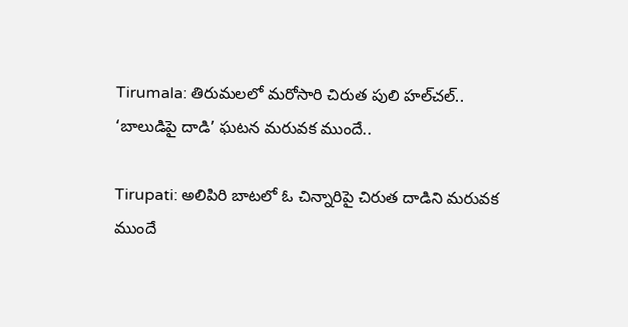Tirumala: తిరుమలలో మరోసారి చిరుత పులి హల్‌చల్.. ‘బాలుడిపై దాడి’ ఘటన మరువక ముందే..

Tirupati: అలిపిరి బాటలో ఓ చిన్నారిపై చిరుత దాడిని మరువక ముందే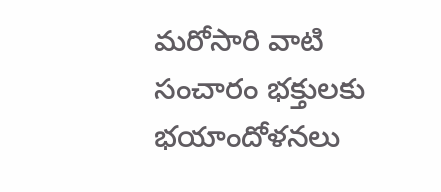మరోసారి వాటి సంచారం భక్తులకు భయాందోళనలు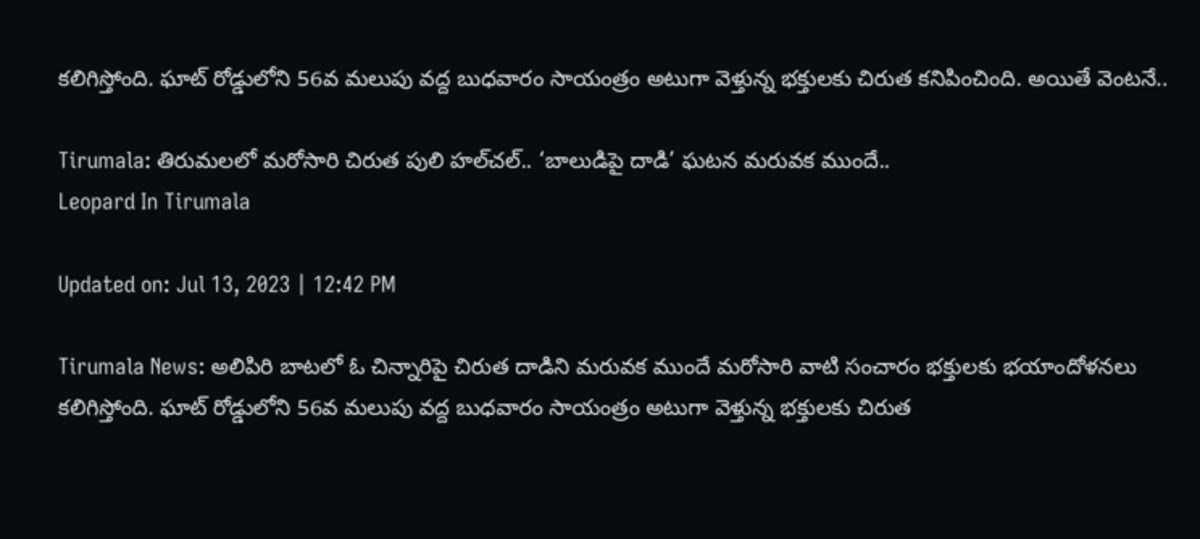కలిగిస్తోంది. ఘాట్ రోడ్డులోని 56వ మలుపు వద్ద బుధవారం సాయంత్రం అటుగా వెళ్తున్న భక్తులకు చిరుత కనిపించింది. అయితే వెంటనే..

Tirumala: తిరుమలలో మరోసారి చిరుత పులి హల్‌చల్.. ‘బాలుడిపై దాడి’ ఘటన మరువక ముందే..
Leopard In Tirumala

Updated on: Jul 13, 2023 | 12:42 PM

Tirumala News: అలిపిరి బాటలో ఓ చిన్నారిపై చిరుత దాడిని మరువక ముందే మరోసారి వాటి సంచారం భక్తులకు భయాందోళనలు కలిగిస్తోంది. ఘాట్ రోడ్డులోని 56వ మలుపు వద్ద బుధవారం సాయంత్రం అటుగా వెళ్తున్న భక్తులకు చిరుత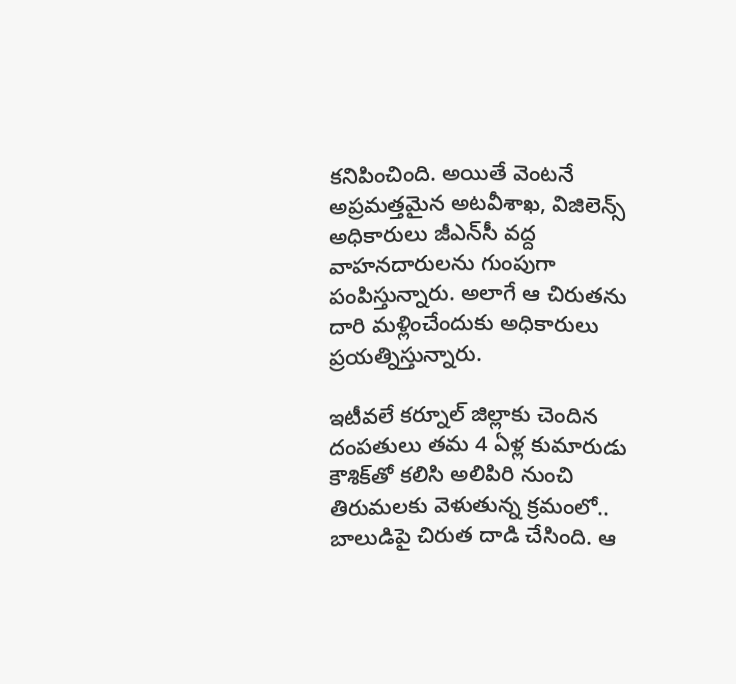కనిపించింది. అయితే వెంటనే అప్రమత్తమైన అటవీశాఖ, విజిలెన్స్ అధికారులు జీఎన్‌సీ వద్ద వాహనదారులను గుంపుగా పంపిస్తున్నారు. అలాగే ఆ చిరుతను దారి మళ్లించేందుకు అధికారులు ప్రయత్నిస్తున్నారు.

ఇటీవలే కర్నూల్ జిల్లాకు చెందిన దంపతులు తమ 4 ఏళ్ల కుమారుడు కౌశిక్‌తో కలిసి అలిపిరి నుంచి తిరుమలకు వెళుతున్న క్రమంలో.. బాలుడిపై చిరుత దాడి చేసింది. ఆ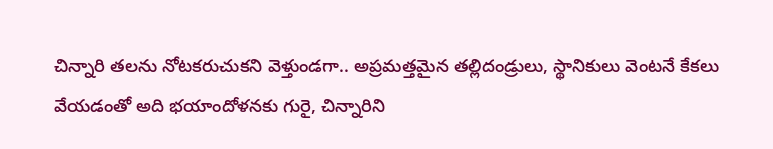చిన్నారి తలను నోటకరుచుకని వెళ్తుండగా.. అప్రమత్తమైన తల్లిదండ్రులు, స్థానికులు వెంటనే కేకలు వేయడంతో అది భయాందోళనకు గురై, చిన్నారిని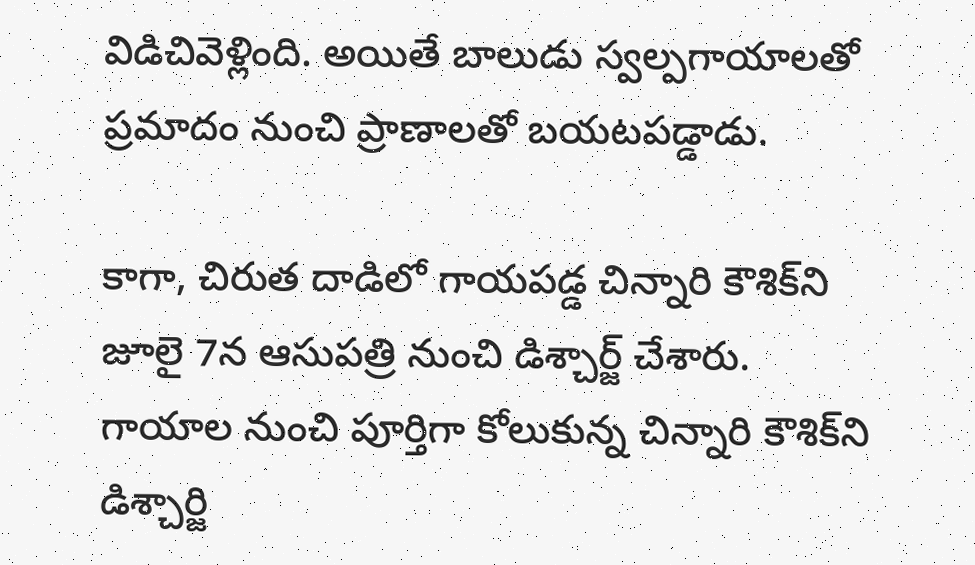విడిచివెళ్లింది. అయితే బాలుడు స్వల్పగాయాలతో ప్రమాదం నుంచి ప్రాణాలతో బయటపడ్డాడు.

కాగా, చిరుత దాడిలో గాయపడ్డ చిన్నారి కౌశిక్‌ని జూలై 7న ఆసుపత్రి నుంచి డిశ్చార్జ్ చేశారు. గాయాల నుంచి పూర్తిగా కోలుకున్న చిన్నారి కౌశిక్‌ని డిశ్చార్జి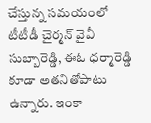చేస్తున్న సమయంలో టీటీడీ చైర్మన్ వైవీ సుబ్బారెడ్డి, ఈఓ ధర్మారెడ్డి కూడా అతనితోపాటు ఉన్నారు. ఇంకా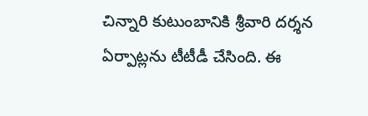చిన్నారి కుటుంబానికి శ్రీవారి దర్శన ఏర్పాట్లను టీటీడీ చేసింది. ఈ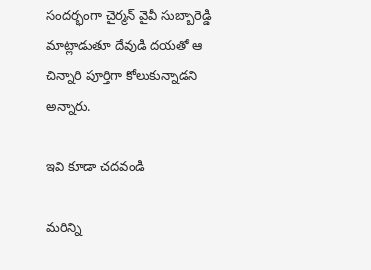సందర్భంగా చైర్మన్ వైవీ సుబ్బారెడ్డి మాట్లాడుతూ దేవుడి దయతో ఆ చిన్నారి పూర్తిగా కోలుకున్నాడని అన్నారు.

ఇవి కూడా చదవండి

మరిన్ని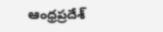ఆంధ్రప్రదేశ్‌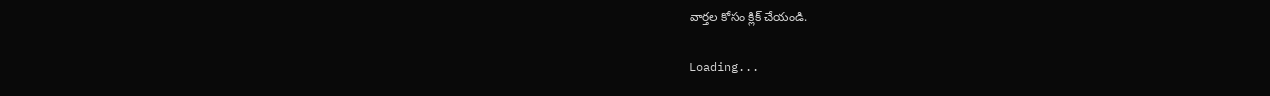వార్తల కోసం క్లిక్‌ చేయండి.

Loading...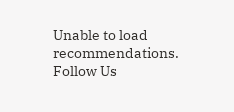Unable to load recommendations.
Follow Us